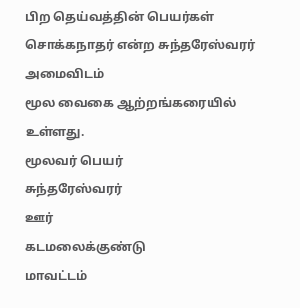பிற தெய்வத்தின் பெயர்கள்
சொக்கநாதர் என்ற சுந்தரேஸ்வரர்
அமைவிடம்
மூல வைகை ஆற்றங்கரையில் உள்ளது.
மூலவர் பெயர்
சுந்தரேஸ்வரர்
ஊர்
கடமலைக்குண்டு
மாவட்டம்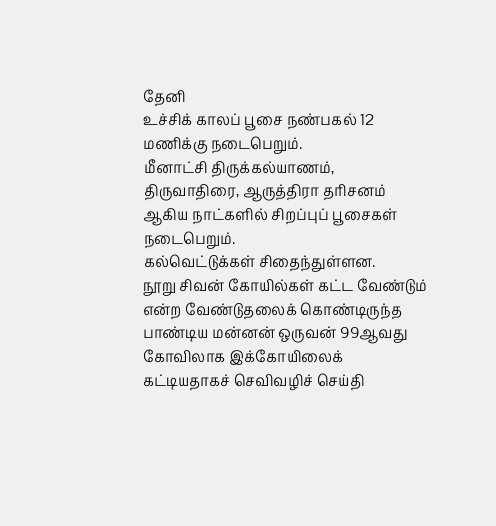தேனி
உச்சிக் காலப் பூசை நண்பகல் 12 மணிக்கு நடைபெறும்.
மீனாட்சி திருக்கல்யாணம், திருவாதிரை, ஆருத்திரா தரிசனம் ஆகிய நாட்களில் சிறப்புப் பூசைகள் நடைபெறும்.
கல்வெட்டுக்கள் சிதைந்துள்ளன.
நூறு சிவன் கோயில்கள் கட்ட வேண்டும் என்ற வேண்டுதலைக் கொண்டிருந்த பாண்டிய மன்னன் ஒருவன் 99ஆவது கோவிலாக இக்கோயிலைக் கட்டியதாகச் செவிவழிச் செய்தி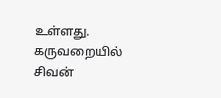உள்ளது.
கருவறையில் சிவன்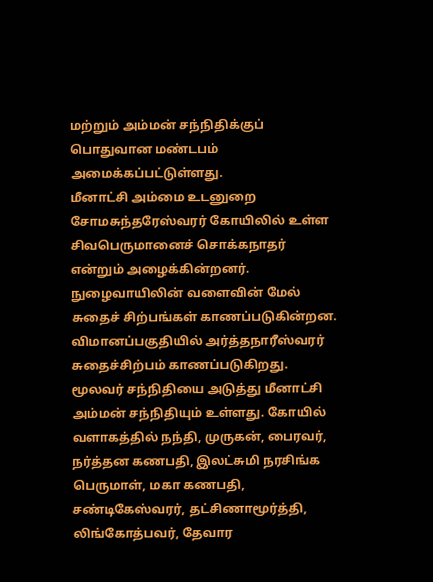மற்றும் அம்மன் சந்நிதிக்குப் பொதுவான மண்டபம் அமைக்கப்பட்டுள்ளது.
மீனாட்சி அம்மை உடனுறை சோமசுந்தரேஸ்வரர் கோயிலில் உள்ள சிவபெருமானைச் சொக்கநாதர் என்றும் அழைக்கின்றனர். நுழைவாயிலின் வளைவின் மேல் சுதைச் சிற்பங்கள் காணப்படுகின்றன. விமானப்பகுதியில் அர்த்தநாரீஸ்வரர் சுதைச்சிற்பம் காணப்படுகிறது. மூலவர் சந்நிதியை அடுத்து மீனாட்சி அம்மன் சந்நிதியும் உள்ளது. கோயில் வளாகத்தில் நந்தி, முருகன், பைரவர், நர்த்தன கணபதி, இலட்சுமி நரசிங்க பெருமாள், மகா கணபதி, சண்டிகேஸ்வரர், தட்சிணாமூர்த்தி, லிங்கோத்பவர், தேவார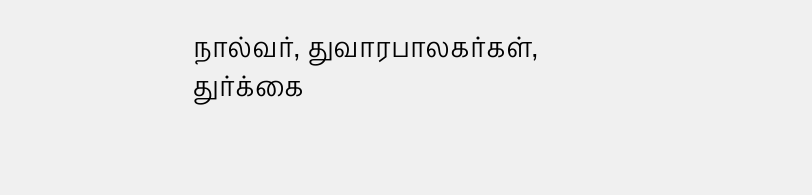நால்வர், துவாரபாலகர்கள், துர்க்கை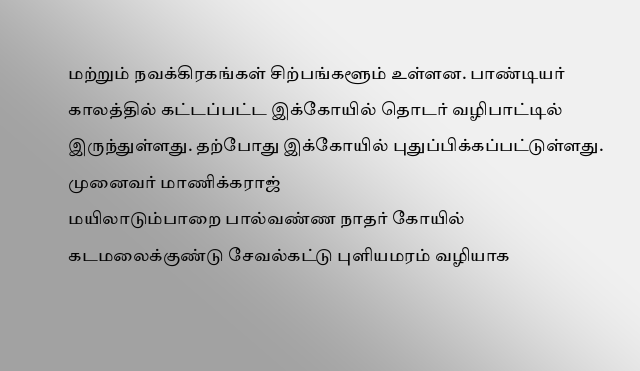மற்றும் நவக்கிரகங்கள் சிற்பங்களூம் உள்ளன. பாண்டியர் காலத்தில் கட்டப்பட்ட இக்கோயில் தொடர் வழிபாட்டில் இருந்துள்ளது. தற்போது இக்கோயில் புதுப்பிக்கப்பட்டுள்ளது.
முனைவர் மாணிக்கராஜ்
மயிலாடும்பாறை பால்வண்ண நாதர் கோயில்
கடமலைக்குண்டு சேவல்கட்டு புளியமரம் வழியாக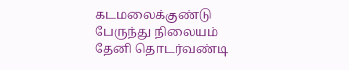கடமலைக்குண்டு பேருந்து நிலையம்
தேனி தொடர்வண்டி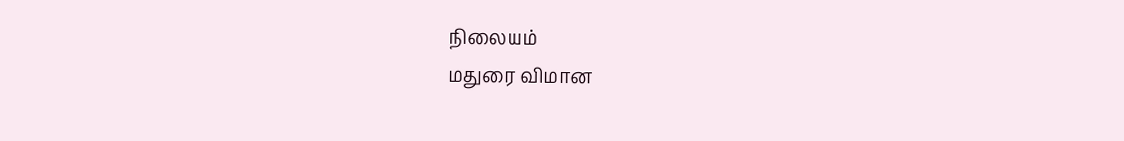நிலையம்
மதுரை விமான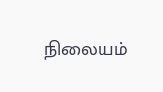நிலையம்